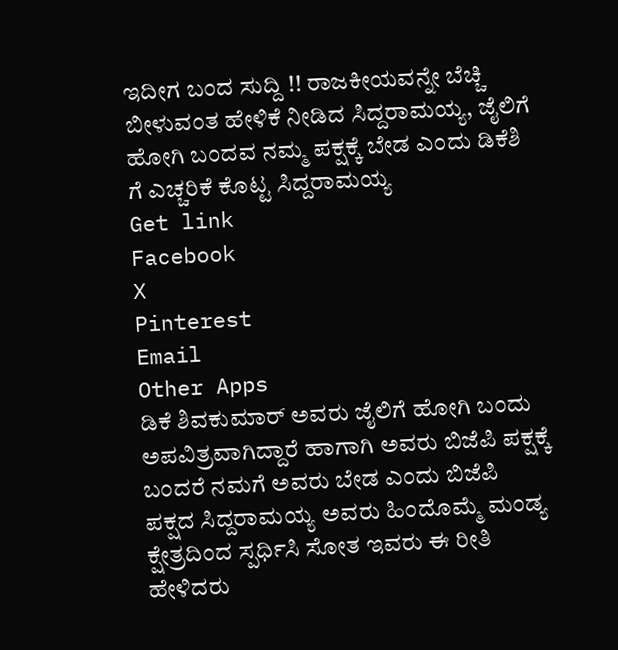ಇದೀಗ ಬಂದ ಸುದ್ದಿ !! ರಾಜಕೀಯವನ್ನೇ ಬೆಚ್ಚಿ ಬೀಳುವಂತ ಹೇಳಿಕೆ ನೀಡಿದ ಸಿದ್ದರಾಮಯ್ಯ, ಜೈಲಿಗೆ ಹೋಗಿ ಬಂದವ ನಮ್ಮ ಪಕ್ಷಕ್ಕೆ ಬೇಡ ಎಂದು ಡಿಕೆಶಿ ಗೆ ಎಚ್ಚರಿಕೆ ಕೊಟ್ಟ ಸಿದ್ದರಾಮಯ್ಯ
Get link
Facebook
X
Pinterest
Email
Other Apps
ಡಿಕೆ ಶಿವಕುಮಾರ್ ಅವರು ಜೈಲಿಗೆ ಹೋಗಿ ಬಂದು ಅಪವಿತ್ರವಾಗಿದ್ದಾರೆ ಹಾಗಾಗಿ ಅವರು ಬಿಜೆಪಿ ಪಕ್ಷಕ್ಕೆ ಬಂದರೆ ನಮಗೆ ಅವರು ಬೇಡ ಎಂದು ಬಿಜೆಪಿ ಪಕ್ಷದ ಸಿದ್ದರಾಮಯ್ಯ ಅವರು ಹಿಂದೊಮ್ಮೆ ಮಂಡ್ಯ ಕ್ಷೇತ್ರದಿಂದ ಸ್ಪರ್ಧಿಸಿ ಸೋತ ಇವರು ಈ ರೀತಿ ಹೇಳಿದರು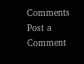Comments
Post a Comment